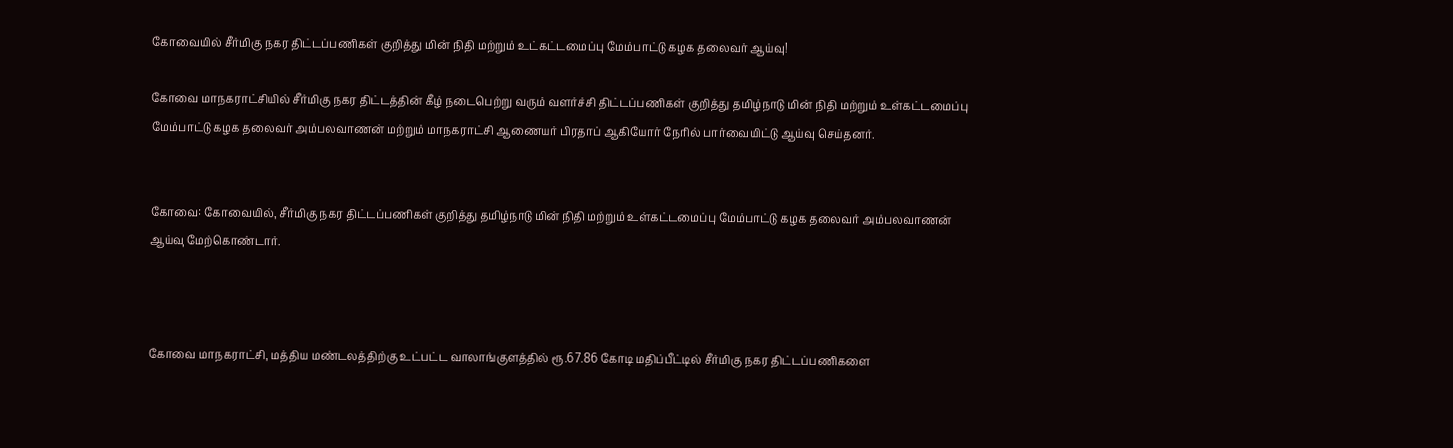கோவையில் சீர்மிகு நகர திட்டப்பணிகள் குறித்து மின் நிதி மற்றும் உட்கட்டமைப்பு மேம்பாட்டு கழக தலைவர் ஆய்வு!

கோவை‌ மாநகராட்சியில்‌ சீர்மிகு நகர திட்டத்தின் கீழ்‌ நடைபெற்று வரும்‌ வளர்ச்சி திட்டப்பணிகள் குறித்து தமிழ்நாடு மின்‌ நிதி மற்றும்‌ உள்கட்டமைப்பு மேம்பாட்டு கழக தலைவர்‌ அம்பலவாணன்‌ மற்றும் மாநகராட்சி ஆணையர்‌ பிரதாப்‌ ஆகியோர்‌ நேரில்‌ பார்வையிட்டு ஆய்வு செய்தனர்.


கோவை: கோவையில், சீர்மிகு நகர திட்டப்பணிகள் குறித்து தமிழ்நாடு மின்‌ நிதி மற்றும்‌ உள்கட்டமைப்பு மேம்பாட்டு கழக தலைவர்‌ அம்பலவாணன்‌ ஆய்வு மேற்கொண்டார்.



கோவை மாநகராட்சி, மத்திய மண்டலத்திற்கு உட்பட்ட‌ வாலாங்குளத்தில்‌ ரூ.67.86 கோடி மதிப்பீட்டில்‌ சீர்மிகு நகர திட்டப்பணிகளை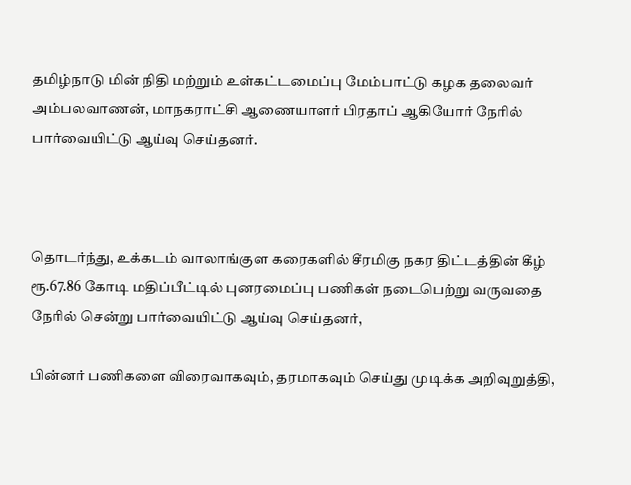தமிழ்நாடு மின்‌ நிதி மற்றும்‌ உள்கட்டமைப்பு மேம்பாட்டு கழக தலைவர்‌ அம்பலவாணன்‌‌, மாநகராட்சி ஆணையாளர்‌ பிரதாப்‌ ஆகியோர்‌ நேரில்‌ பார்வையிட்டு ஆய்வு செய்தனர்‌.



தொடர்ந்து, உக்கடம்‌ வாலாங்குள கரைகளில்‌ சீரமிகு நகர திட்டத்தின் கீழ்‌ ரூ.67.86 கோடி மதிப்பீட்டில்‌ புனரமைப்பு பணிகள்‌ நடைபெற்று வருவதை நேரில்‌ சென்று பார்வையிட்டு ஆய்வு செய்தனர்,

பின்னர் பணிகளை விரைவாகவும்‌, தரமாகவும்‌ செய்து முடிக்க அறிவுறுத்தி,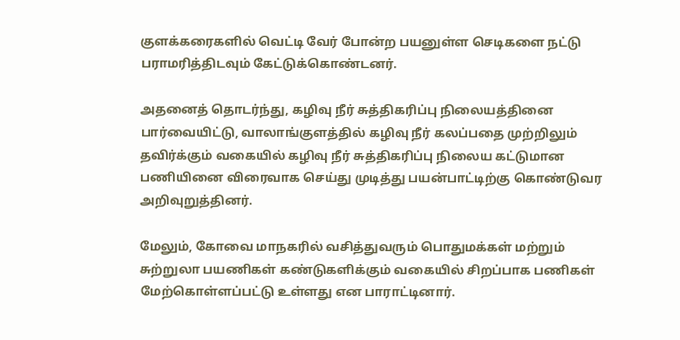குளக்கரைகளில்‌ வெட்டி வேர்‌ போன்ற பயனுள்ள செடிகளை நட்டு பராமரித்திடவும்‌ கேட்டுக்கொண்டனர்‌.

அதனைத்‌ தொடர்ந்து, கழிவு நீர்‌ சுத்திகரிப்பு நிலையத்தினை பார்வையிட்டு, வாலாங்குளத்தில்‌ கழிவு நீர்‌ கலப்பதை முற்றிலும்‌ தவிர்க்கும்‌ வகையில்‌ கழிவு நீர் சுத்திகரிப்பு நிலைய கட்டுமான‌ பணியினை விரைவாக செய்து முடித்து பயன்பாட்டிற்கு கொண்டுவர அறிவுறுத்தினர்‌.

மேலும்‌, கோவை மாநகரில்‌ வசித்துவரும்‌ பொதுமக்கள்‌ மற்றும்‌ சுற்றுலா பயணிகள்‌ கண்டுகளிக்கும்‌ வகையில்‌ சிறப்பாக பணிகள்‌ மேற்கொள்ளப்பட்டு உள்ளது என பாராட்டினார்‌.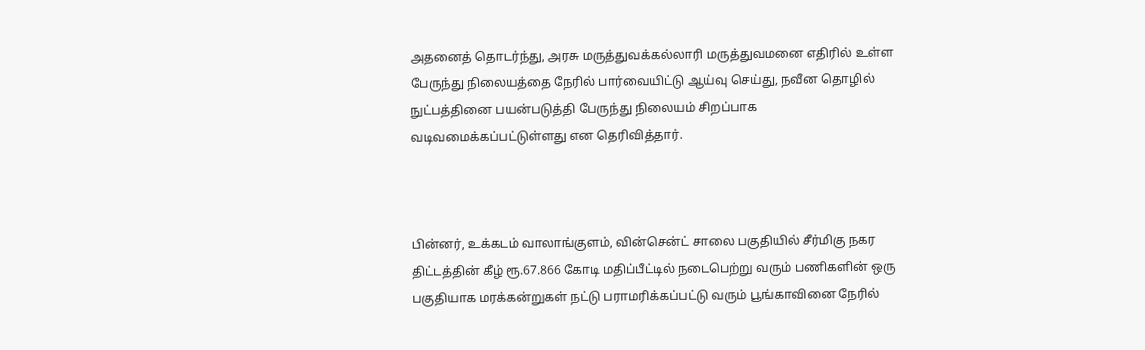அதனைத்‌ தொடர்ந்து, அரசு மருத்துவக்கல்லாரி மருத்துவமனை எதிரில்‌ உள்ள பேருந்து நிலையத்தை நேரில்‌ பார்வையிட்டு ஆய்வு செய்து, நவீன தொழில் நுட்பத்தினை பயன்படுத்தி பேருந்து நிலையம்‌ சிறப்பாக வடிவமைக்கப்பட்டுள்ளது என தெரிவித்தார்‌.



பின்னர்‌, உக்கடம்‌ வாலாங்குளம்‌, வின்சென்ட்‌ சாலை பகுதியில்‌ சீர்மிகு நகர திட்டத்தின் கீழ்‌ ரூ.67.866 கோடி மதிப்பீட்டில்‌ நடைபெற்று வரும்‌ பணிகளின்‌ ஒரு பகுதியாக மரக்கன்றுகள்‌ நட்டு பராமரிக்கப்பட்டு வரும்‌ பூங்காவினை நேரில்‌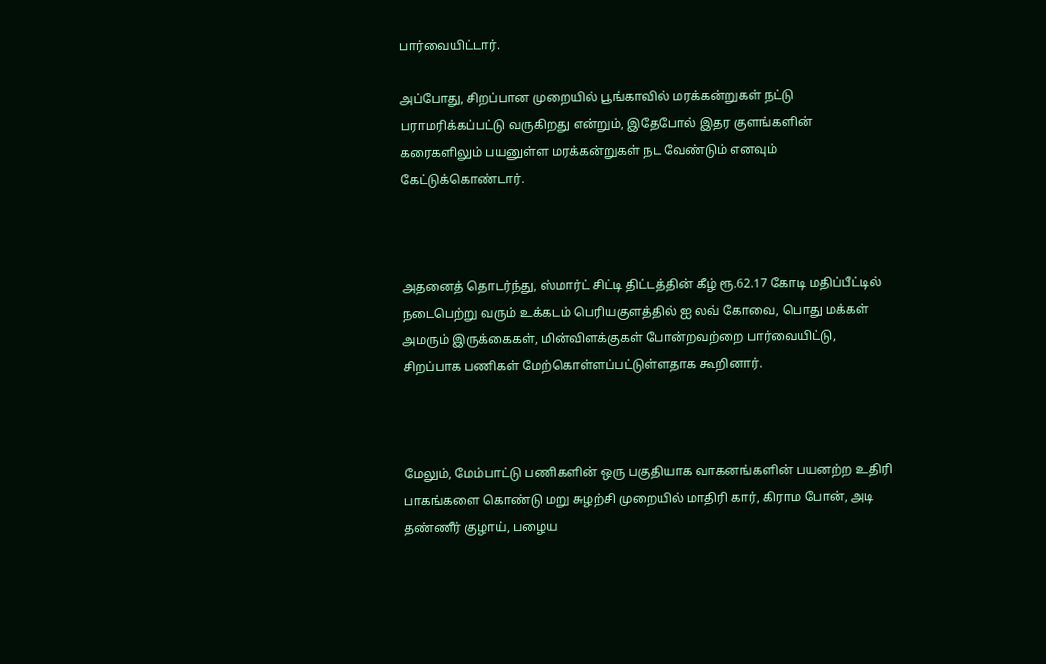பார்வையிட்டார்.

அப்போது, சிறப்பான முறையில்‌ பூங்காவில்‌ மரக்கன்றுகள்‌ நட்டு பராமரிக்கப்பட்டு வருகிறது என்றும், இதேபோல் இதர குளங்களின்‌ கரைகளிலும்‌ பயனுள்ள மரக்கன்றுகள்‌ நட வேண்டும் எனவும்‌ கேட்டுக்கொண்டார்‌.



அதனைத்‌ தொடர்ந்து, ஸ்மார்ட்‌ சிட்டி திட்டத்தின் கீழ்‌ ரூ.62.17 கோடி மதிப்பீட்டில்‌ நடைபெற்று வரும்‌ உக்கடம்‌ பெரியகுளத்தில்‌ ஐ லவ்‌ கோவை, பொது மக்கள்‌ அமரும்‌ இருக்கைகள்‌, மின்விளக்குகள்‌ போன்றவற்றை பார்வையிட்டு, சிறப்பாக பணிகள்‌ மேற்கொள்ளப்பட்டுள்ளதாக கூறினார்‌.



மேலும்‌, மேம்பாட்டு பணிகளின்‌ ஒரு பகுதியாக வாகனங்களின்‌ பயனற்ற உதிரி பாகங்களை கொண்டு மறு சுழற்சி முறையில்‌ மாதிரி கார்‌, கிராம போன்‌, அடி தண்ணீர்‌ குழாய்‌, பழைய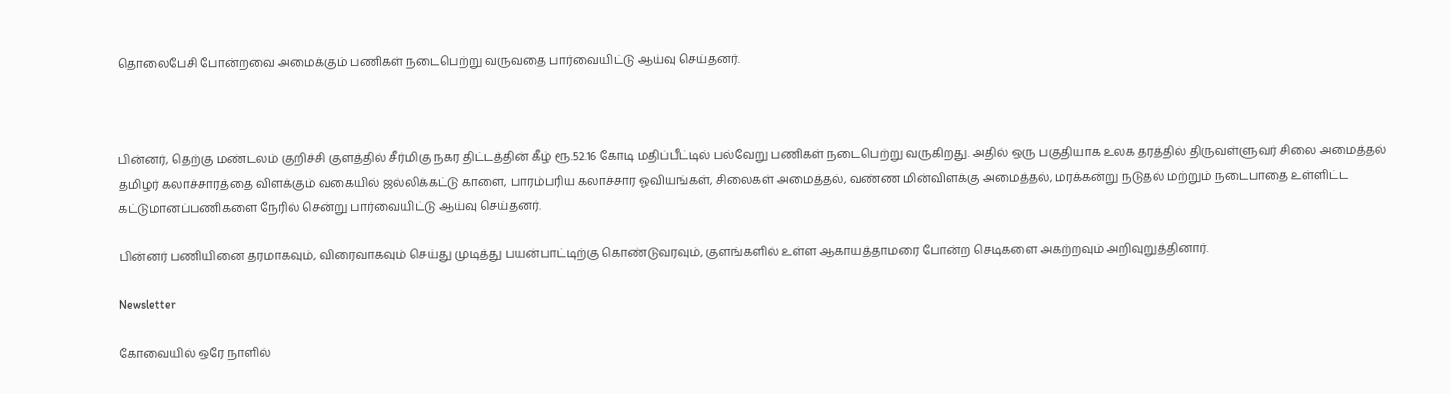தொலைபேசி போன்றவை அமைக்கும்‌ பணிகள்‌ நடைபெற்று வருவதை பார்வையிட்டு ஆய்வு செய்தனர்.



பின்னர்‌, தெற்கு மண்டலம்‌ குறிச்சி குளத்தில்‌ சீர்மிகு நகர திட்டத்தின் கீழ்‌ ரூ.52.16 கோடி மதிப்பீட்டில்‌ பல்வேறு பணிகள்‌ நடைபெற்று வருகிறது. அதில்‌ ஒரு பகுதியாக உலக தரத்தில்‌ திருவள்ளுவர்‌ சிலை அமைத்தல்‌ தமிழர்‌ கலாச்சாரத்தை விளக்கும்‌ வகையில்‌ ஜல்லிக்கட்டு காளை, பாரம்பரிய கலாச்சார ஓவியங்கள்‌, சிலைகள்‌ அமைத்தல்‌, வண்ண மின்விளக்கு அமைத்தல்‌, மரக்கன்று நடுதல்‌ மற்றும்‌ நடைபாதை உள்ளிட்ட கட்டுமானப்பணிகளை நேரில்‌ சென்று பார்வையிட்டு ஆய்வு செய்தனர்.

பின்னர் பணியினை தரமாகவும்‌, விரைவாகவும்‌ செய்து முடித்து பயன்பாட்டிற்கு கொண்டுவரவும்‌, குளங்களில்‌ உள்ள ஆகாயத்தாமரை போன்ற செடிகளை அகற்றவும்‌ அறிவுறுத்தினார்‌.

Newsletter

கோவையில் ஒரே நாளில்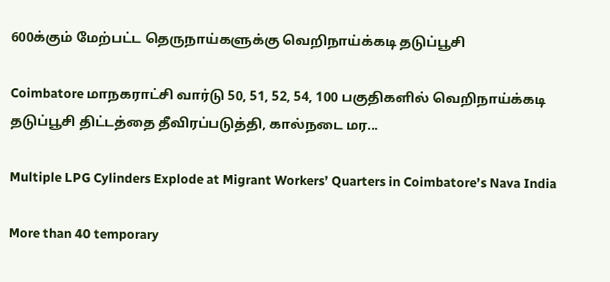600க்கும் மேற்பட்ட தெருநாய்களுக்கு வெறிநாய்க்கடி தடுப்பூசி

Coimbatore மாநகராட்சி வார்டு 50, 51, 52, 54, 100 பகுதிகளில் வெறிநாய்க்கடி தடுப்பூசி திட்டத்தை தீவிரப்படுத்தி, கால்நடை மர...

Multiple LPG Cylinders Explode at Migrant Workers’ Quarters in Coimbatore’s Nava India

More than 40 temporary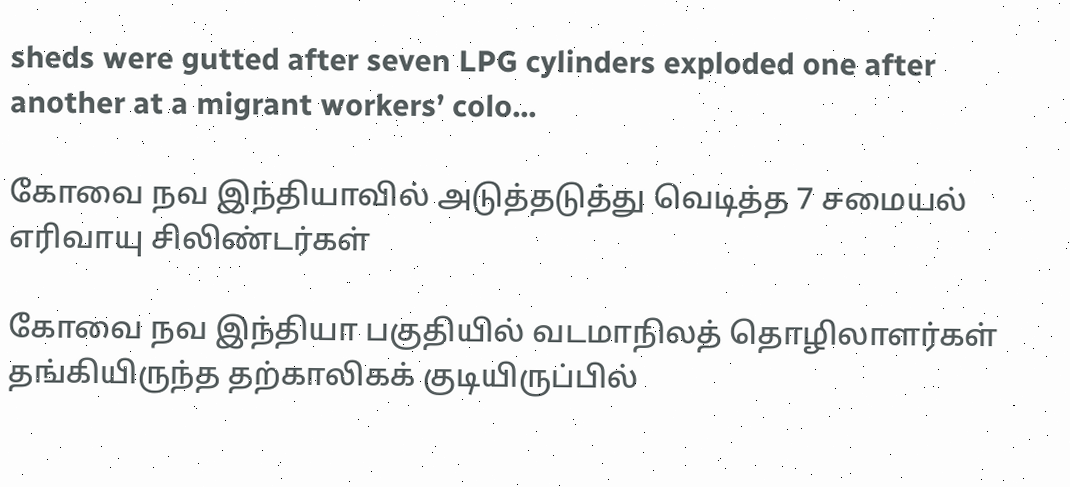sheds were gutted after seven LPG cylinders exploded one after another at a migrant workers’ colo...

கோவை நவ இந்தியாவில் அடுத்தடுத்து வெடித்த 7 சமையல் எரிவாயு சிலிண்டர்கள்

கோவை நவ இந்தியா பகுதியில் வடமாநிலத் தொழிலாளர்கள் தங்கியிருந்த தற்காலிகக் குடியிருப்பில்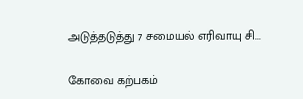அடுத்தடுத்து 7 சமையல் எரிவாயு சி...

கோவை கற்பகம்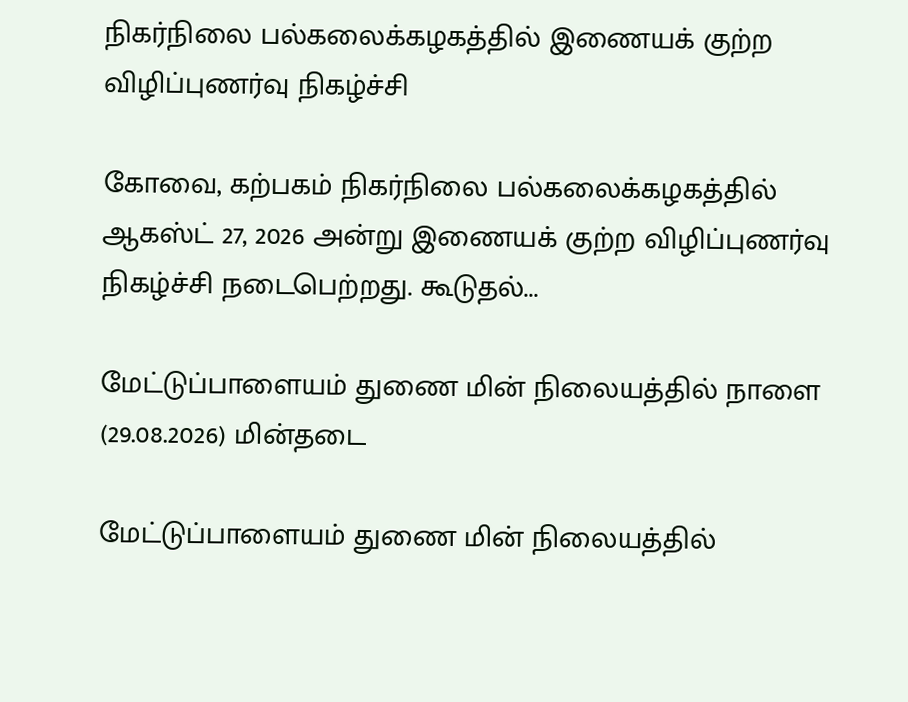நிகர்நிலை பல்கலைக்கழகத்தில் இணையக் குற்ற விழிப்புணர்வு நிகழ்ச்சி

கோவை, கற்பகம் நிகர்நிலை பல்கலைக்கழகத்தில் ஆகஸ்ட் 27, 2026 அன்று இணையக் குற்ற விழிப்புணர்வு நிகழ்ச்சி நடைபெற்றது. கூடுதல்...

மேட்டுப்பாளையம் துணை மின் நிலையத்தில் நாளை (29.08.2026) மின்தடை

மேட்டுப்பாளையம் துணை மின் நிலையத்தில்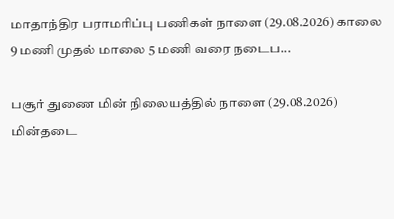மாதாந்திர பராமரிப்பு பணிகள் நாளை (29.08.2026) காலை 9 மணி முதல் மாலை 5 மணி வரை நடைப...

பசூர் துணை மின் நிலையத்தில் நாளை (29.08.2026) மின்தடை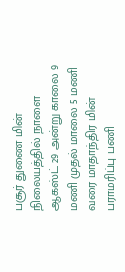பசூர் துணை மின் நிலையத்தில் நாளை ஆகஸ்ட் 29 அன்று காலை 9 மணி முதல் மாலை 5 மணி வரை மாதாந்திர மின் பராமரிப்பு பணி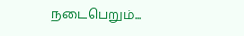நடைபெறும்...